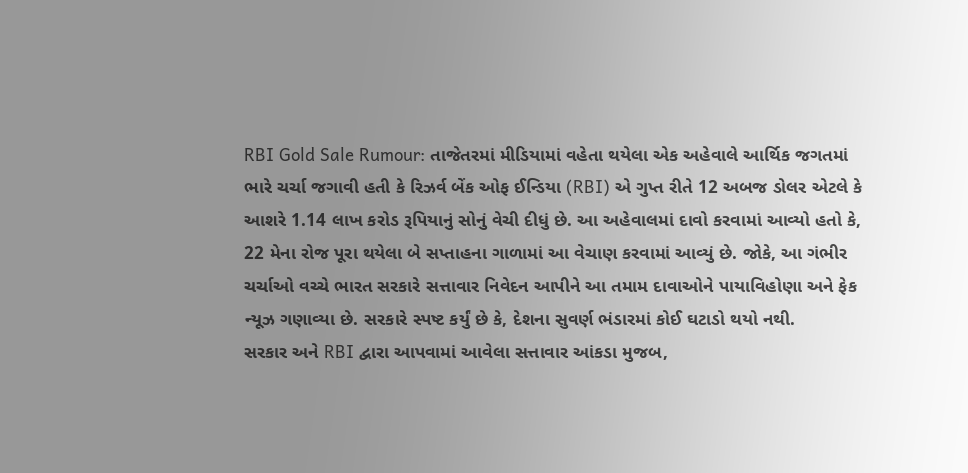RBI Gold Sale Rumour: તાજેતરમાં મીડિયામાં વહેતા થયેલા એક અહેવાલે આર્થિક જગતમાં ભારે ચર્ચા જગાવી હતી કે રિઝર્વ બેંક ઓફ ઈન્ડિયા (RBI) એ ગુપ્ત રીતે 12 અબજ ડોલર એટલે કે આશરે 1.14 લાખ કરોડ રૂપિયાનું સોનું વેચી દીધું છે. આ અહેવાલમાં દાવો કરવામાં આવ્યો હતો કે, 22 મેના રોજ પૂરા થયેલા બે સપ્તાહના ગાળામાં આ વેચાણ કરવામાં આવ્યું છે. જોકે, આ ગંભીર ચર્ચાઓ વચ્ચે ભારત સરકારે સત્તાવાર નિવેદન આપીને આ તમામ દાવાઓને પાયાવિહોણા અને ફેક ન્યૂઝ ગણાવ્યા છે. સરકારે સ્પષ્ટ કર્યું છે કે, દેશના સુવર્ણ ભંડારમાં કોઈ ઘટાડો થયો નથી.
સરકાર અને RBI દ્વારા આપવામાં આવેલા સત્તાવાર આંકડા મુજબ,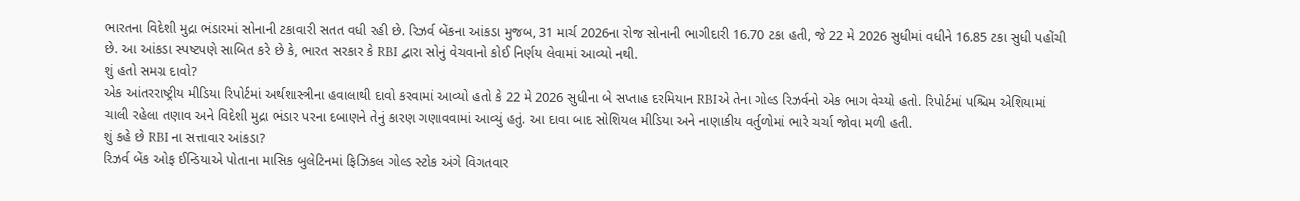ભારતના વિદેશી મુદ્રા ભંડારમાં સોનાની ટકાવારી સતત વધી રહી છે. રિઝર્વ બેંકના આંકડા મુજબ, 31 માર્ચ 2026ના રોજ સોનાની ભાગીદારી 16.70 ટકા હતી, જે 22 મે 2026 સુધીમાં વધીને 16.85 ટકા સુધી પહોંચી છે. આ આંકડા સ્પષ્ટપણે સાબિત કરે છે કે, ભારત સરકાર કે RBI દ્વારા સોનું વેચવાનો કોઈ નિર્ણય લેવામાં આવ્યો નથી.
શું હતો સમગ્ર દાવો?
એક આંતરરાષ્ટ્રીય મીડિયા રિપોર્ટમાં અર્થશાસ્ત્રીના હવાલાથી દાવો કરવામાં આવ્યો હતો કે 22 મે 2026 સુધીના બે સપ્તાહ દરમિયાન RBIએ તેના ગોલ્ડ રિઝર્વનો એક ભાગ વેચ્યો હતો. રિપોર્ટમાં પશ્ચિમ એશિયામાં ચાલી રહેલા તણાવ અને વિદેશી મુદ્રા ભંડાર પરના દબાણને તેનું કારણ ગણાવવામાં આવ્યું હતું. આ દાવા બાદ સોશિયલ મીડિયા અને નાણાકીય વર્તુળોમાં ભારે ચર્ચા જોવા મળી હતી.
શું કહે છે RBI ના સત્તાવાર આંકડા?
રિઝર્વ બેંક ઓફ ઈન્ડિયાએ પોતાના માસિક બુલેટિનમાં ફિઝિકલ ગોલ્ડ સ્ટોક અંગે વિગતવાર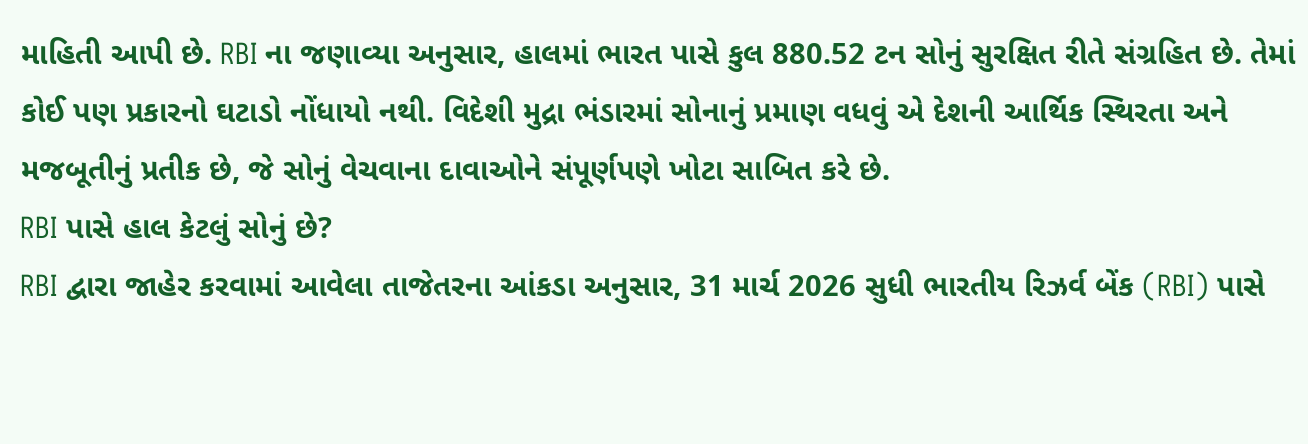માહિતી આપી છે. RBI ના જણાવ્યા અનુસાર, હાલમાં ભારત પાસે કુલ 880.52 ટન સોનું સુરક્ષિત રીતે સંગ્રહિત છે. તેમાં કોઈ પણ પ્રકારનો ઘટાડો નોંધાયો નથી. વિદેશી મુદ્રા ભંડારમાં સોનાનું પ્રમાણ વધવું એ દેશની આર્થિક સ્થિરતા અને મજબૂતીનું પ્રતીક છે, જે સોનું વેચવાના દાવાઓને સંપૂર્ણપણે ખોટા સાબિત કરે છે.
RBI પાસે હાલ કેટલું સોનું છે?
RBI દ્વારા જાહેર કરવામાં આવેલા તાજેતરના આંકડા અનુસાર, 31 માર્ચ 2026 સુધી ભારતીય રિઝર્વ બેંક (RBI) પાસે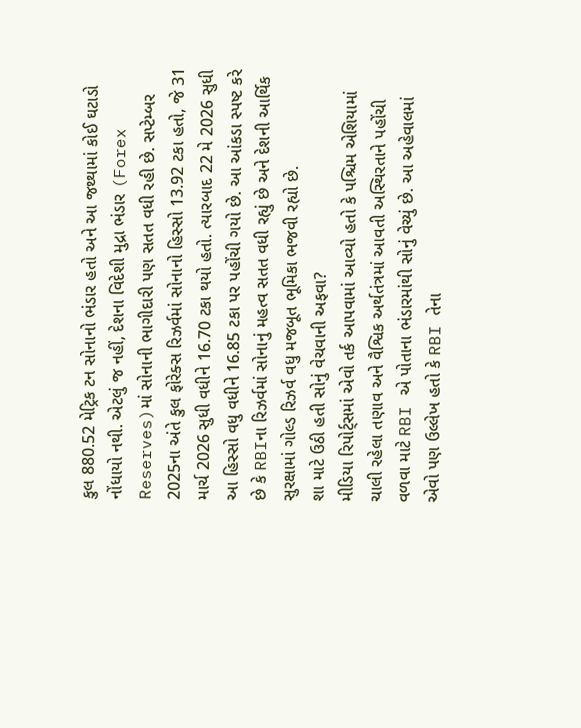કુલ 880.52 મેટ્રિક ટન સોનાનો ભંડાર હતો અને આ જથ્થામાં કોઈ ઘટાડો નોંધાયો નથી. એટલું જ નહીં, દેશના વિદેશી મુદ્રા ભંડાર (Forex Reserves)માં સોનાની ભાગીદારી પણ સતત વધી રહી છે. સપ્ટેમ્બર 2025ના અંતે કુલ ફોરેક્સ રિઝર્વમાં સોનાનો હિસ્સો 13.92 ટકા હતો, જે 31 માર્ચ 2026 સુધી વધીને 16.70 ટકા થયો હતો. ત્યારબાદ 22 મે 2026 સુધી આ હિસ્સો વધુ વધીને 16.85 ટકા પર પહોંચી ગયો છે. આ આંકડા સ્પષ્ટ કરે છે કે RBIના રિઝર્વમાં સોનાનું મહત્વ સતત વધી રહ્યું છે અને દેશની આર્થિક સુરક્ષામાં ગોલ્ડ રિઝર્વ વધુ મજબૂત ભૂમિકા ભજવી રહ્યો છે.
શા માટે ઉઠી હતી સોનું વેચવાની અફવા?
મીડિયા રિપોર્ટ્સમાં એવો તર્ક આપવામાં આવ્યો હતો કે પશ્ચિમ એશિયામાં ચાલી રહેલા તણાવ અને વૈશ્વિક અર્થતંત્રમાં આવતી અસ્થિરતાને પહોંચી વળવા માટે RBI એ પોતાના ભંડારમાંથી સોનું વેચ્યું છે. આ અહેવાલમાં એવો પણ ઉલ્લેખ હતો કે RBI તેના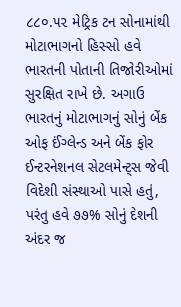૮૮૦.૫૨ મેટ્રિક ટન સોનામાંથી મોટાભાગનો હિસ્સો હવે ભારતની પોતાની તિજોરીઓમાં સુરક્ષિત રાખે છે. અગાઉ ભારતનું મોટાભાગનું સોનું બેંક ઓફ ઈંગ્લેન્ડ અને બેંક ફોર ઈન્ટરનેશનલ સેટલમેન્ટ્સ જેવી વિદેશી સંસ્થાઓ પાસે હતું, પરંતુ હવે ૭૭% સોનું દેશની અંદર જ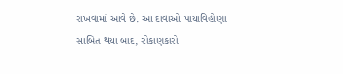રાખવામાં આવે છે. આ દાવાઓ પાયાવિહોણા સાબિત થયા બાદ, રોકાણકારો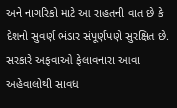અને નાગરિકો માટે આ રાહતની વાત છે કે દેશનો સુવર્ણ ભંડાર સંપૂર્ણપણે સુરક્ષિત છે. સરકારે અફવાઓ ફેલાવનારા આવા અહેવાલોથી સાવધ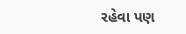રહેવા પણ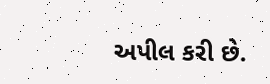અપીલ કરી છે.